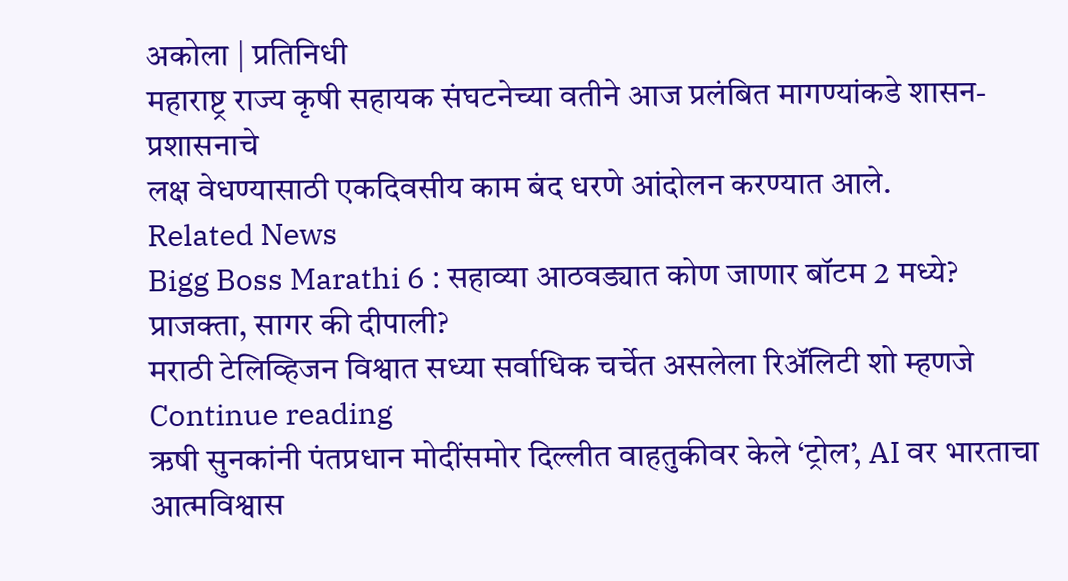अकोला | प्रतिनिधी
महाराष्ट्र राज्य कृषी सहायक संघटनेच्या वतीने आज प्रलंबित मागण्यांकडे शासन-प्रशासनाचे
लक्ष वेधण्यासाठी एकदिवसीय काम बंद धरणे आंदोलन करण्यात आले.
Related News
Bigg Boss Marathi 6 : सहाव्या आठवड्यात कोण जाणार बॉटम 2 मध्ये? प्राजक्ता, सागर की दीपाली?
मराठी टेलिव्हिजन विश्वात सध्या सर्वाधिक चर्चेत असलेला रिॲलिटी शो म्हणजे
Continue reading
ऋषी सुनकांनी पंतप्रधान मोदींसमोर दिल्लीत वाहतुकीवर केले ‘ट्रोल’, AI वर भारताचा आत्मविश्वास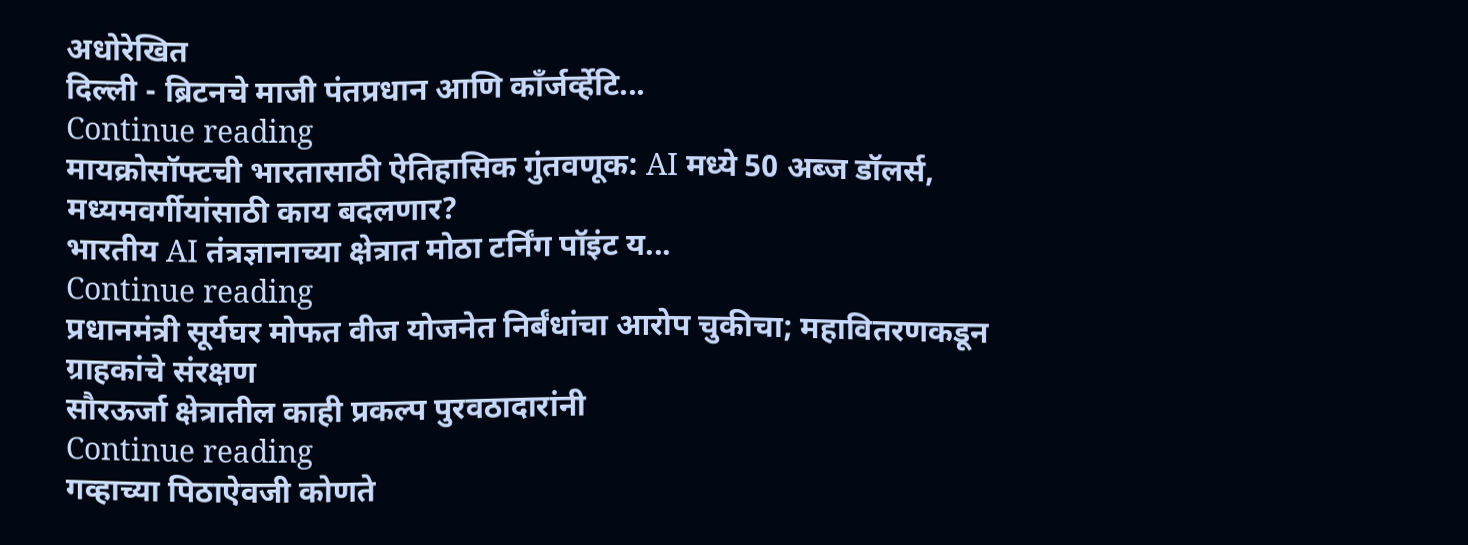अधोरेखित
दिल्ली - ब्रिटनचे माजी पंतप्रधान आणि काँर्जर्व्हेटि...
Continue reading
मायक्रोसॉफ्टची भारतासाठी ऐतिहासिक गुंतवणूक: AI मध्ये 50 अब्ज डॉलर्स, मध्यमवर्गीयांसाठी काय बदलणार?
भारतीय AI तंत्रज्ञानाच्या क्षेत्रात मोठा टर्निंग पॉइंट य...
Continue reading
प्रधानमंत्री सूर्यघर मोफत वीज योजनेत निर्बंधांचा आरोप चुकीचा; महावितरणकडून ग्राहकांचे संरक्षण
सौरऊर्जा क्षेत्रातील काही प्रकल्प पुरवठादारांनी
Continue reading
गव्हाच्या पिठाऐवजी कोणते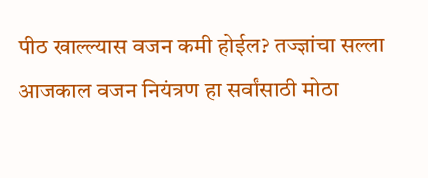पीठ खाल्ल्यास वजन कमी होईल? तज्ज्ञांचा सल्ला
आजकाल वजन नियंत्रण हा सर्वांसाठी मोठा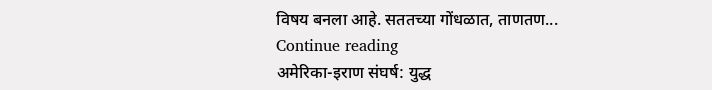विषय बनला आहे. सततच्या गोंधळात, ताणतण...
Continue reading
अमेरिका-इराण संघर्ष: युद्ध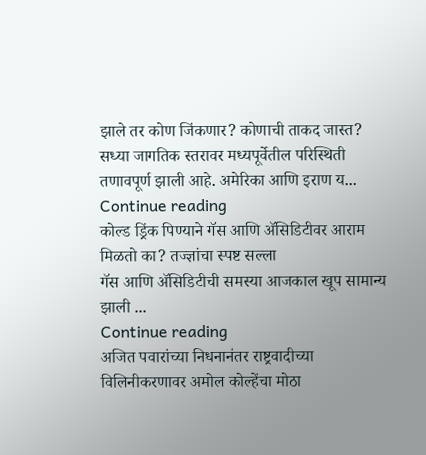झाले तर कोण जिंकणार? कोणाची ताकद जास्त?
सध्या जागतिक स्तरावर मध्यपूर्वेतील परिस्थिती तणावपूर्ण झाली आहे. अमेरिका आणि इराण य...
Continue reading
कोल्ड ड्रिंक पिण्याने गॅस आणि ॲसिडिटीवर आराम मिळतो का? तज्ज्ञांचा स्पष्ट सल्ला
गॅस आणि ॲसिडिटीची समस्या आजकाल खूप सामान्य झाली ...
Continue reading
अजित पवारांच्या निधनानंतर राष्ट्रवादीच्या विलिनीकरणावर अमोल कोल्हेंचा मोठा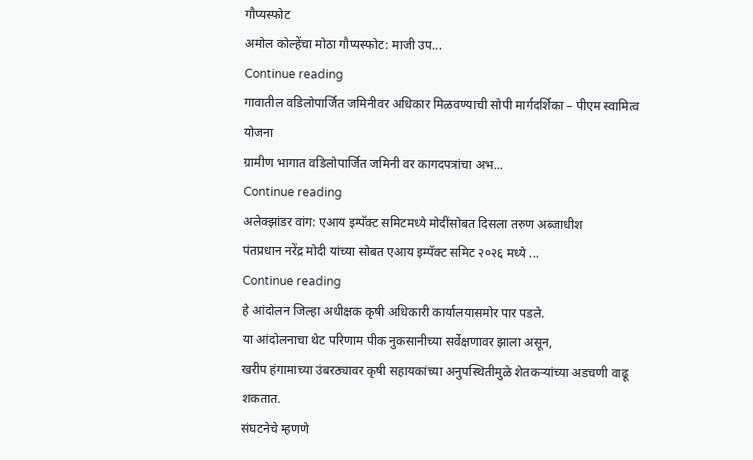गौप्यस्फोट
अमोल कोल्हेंचा मोठा गौप्यस्फोट: माजी उप...
Continue reading
गावातील वडिलोपार्जित जमिनीवर अधिकार मिळवण्याची सोपी मार्गदर्शिका – पीएम स्वामित्व योजना
ग्रामीण भागात वडिलोपार्जित जमिनी वर कागदपत्रांचा अभ...
Continue reading
अलेक्झांडर वांग: एआय इम्पॅक्ट समिटमध्ये मोदींसोबत दिसला तरुण अब्जाधीश
पंतप्रधान नरेंद्र मोदी यांच्या सोबत एआय इम्पॅक्ट समिट २०२६ मध्ये ...
Continue reading
हे आंदोलन जिल्हा अधीक्षक कृषी अधिकारी कार्यालयासमोर पार पडले.
या आंदोलनाचा थेट परिणाम पीक नुकसानीच्या सर्वेक्षणावर झाला असून,
खरीप हंगामाच्या उंबरठ्यावर कृषी सहायकांच्या अनुपस्थितीमुळे शेतकऱ्यांच्या अडचणी वाढू शकतात.
संघटनेचे म्हणणे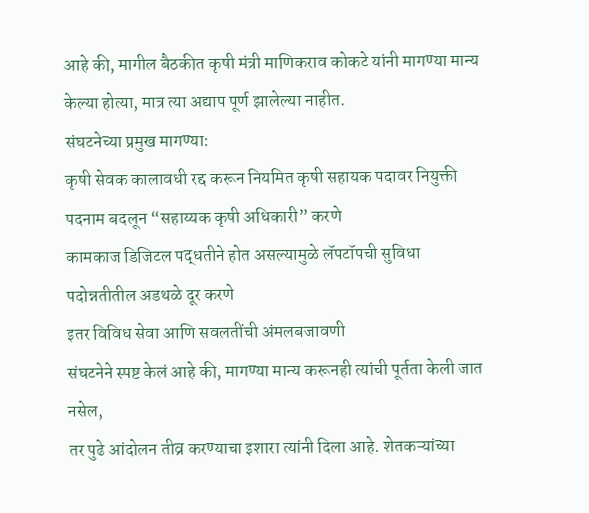आहे की, मागील बैठकीत कृषी मंत्री माणिकराव कोकटे यांनी मागण्या मान्य केल्या होत्या, मात्र त्या अद्याप पूर्ण झालेल्या नाहीत.
संघटनेच्या प्रमुख मागण्या:
कृषी सेवक कालावधी रद्द करून नियमित कृषी सहायक पदावर नियुक्ती
पदनाम बदलून “सहाय्यक कृषी अधिकारी” करणे
कामकाज डिजिटल पद्धतीने होत असल्यामुळे लॅपटॉपची सुविधा
पदोन्नतीतील अडथळे दूर करणे
इतर विविध सेवा आणि सवलतींची अंमलबजावणी
संघटनेने स्पष्ट केलं आहे की, मागण्या मान्य करूनही त्यांची पूर्तता केली जात नसेल,
तर पुढे आंदोलन तीव्र करण्याचा इशारा त्यांनी दिला आहे. शेतकऱ्यांच्या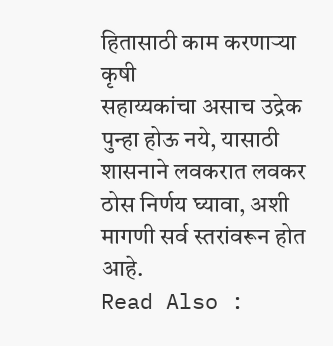हितासाठी काम करणाऱ्या कृषी
सहाय्यकांचा असाच उद्रेक पुन्हा होऊ नये, यासाठी शासनाने लवकरात लवकर ठोस निर्णय घ्यावा, अशी मागणी सर्व स्तरांवरून होत आहे.
Read Also :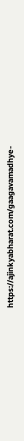https://ajinkyabharat.com/gaagavamadhye-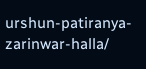urshun-patiranya-zarinwar-halla/